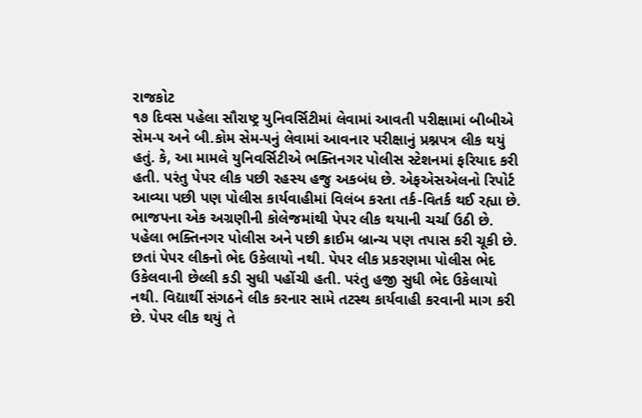રાજકોટ
૧૭ દિવસ પહેલા સૌરાષ્ટ્ર યુનિવર્સિટીમાં લેવામાં આવતી પરીક્ષામાં બીબીએ સેમ-૫ અને બી.કોમ સેમ-૫નું લેવામાં આવનાર પરીક્ષાનું પ્રશ્નપત્ર લીક થયું હતું. કે, આ મામલે યુનિવર્સિટીએ ભક્તિનગર પોલીસ સ્ટેશનમાં ફરિયાદ કરી હતી. પરંતુ પેપર લીક પછી રહસ્ય હજુ અકબંધ છે. એફએસએલનો રિપોર્ટ આવ્યા પછી પણ પોલીસ કાર્યવાહીમાં વિલંબ કરતા તર્ક-વિતર્ક થઈ રહ્યા છે. ભાજપના એક અગ્રણીની કોલેજમાંથી પેપર લીક થયાની ચર્ચા ઉઠી છે. પહેલા ભક્તિનગર પોલીસ અને પછી ક્રાઈમ બ્રાન્ચ પણ તપાસ કરી ચૂકી છે. છતાં પેપર લીકનો ભેદ ઉકેલાયો નથી. પેપર લીક પ્રકરણમા પોલીસ ભેદ ઉકેલવાની છેલ્લી કડી સુધી પહોંચી હતી. પરંતુ હજી સુધી ભેદ ઉકેલાયો નથી. વિદ્યાર્થી સંગઠને લીક કરનાર સામે તટસ્થ કાર્યવાહી કરવાની માગ કરી છે. પેપર લીક થયું તે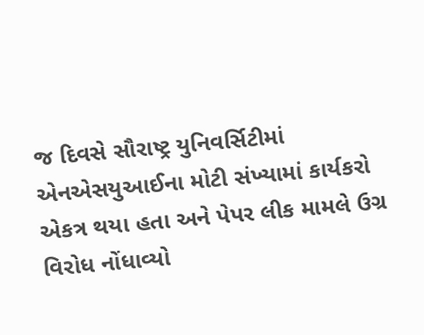જ દિવસે સૌરાષ્ટ્ર યુનિવર્સિટીમાં એનએસયુઆઈના મોટી સંખ્યામાં કાર્યકરો એકત્ર થયા હતા અને પેપર લીક મામલે ઉગ્ર વિરોધ નોંધાવ્યો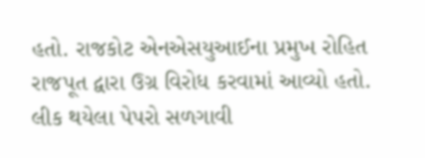હતો. રાજકોટ એનએસયુઆઈના પ્રમુખ રોહિત રાજપૂત દ્વારા ઉગ્ર વિરોધ કરવામાં આવ્યો હતો. લીક થયેલા પેપરો સળગાવી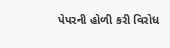પેપરની હોળી કરી વિરોધ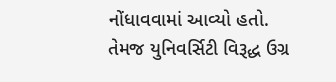નોંધાવવામાં આવ્યો હતો. તેમજ યુનિવર્સિટી વિરૂદ્ધ ઉગ્ર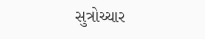સુત્રોચ્ચાર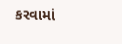કરવામાં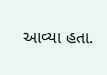આવ્યા હતા.